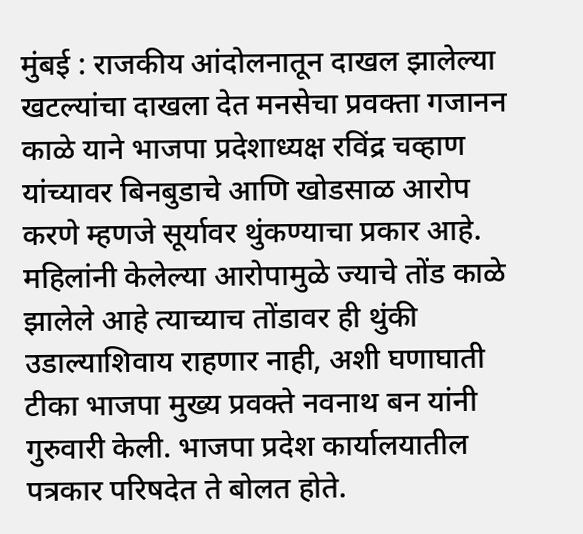मुंबई : राजकीय आंदोलनातून दाखल झालेल्या खटल्यांचा दाखला देत मनसेचा प्रवक्ता गजानन काळे याने भाजपा प्रदेशाध्यक्ष रविंद्र चव्हाण यांच्यावर बिनबुडाचे आणि खोडसाळ आरोप करणे म्हणजे सूर्यावर थुंकण्याचा प्रकार आहे. महिलांनी केलेल्या आरोपामुळे ज्याचे तोंड काळे झालेले आहे त्याच्याच तोंडावर ही थुंकी उडाल्याशिवाय राहणार नाही, अशी घणाघाती टीका भाजपा मुख्य प्रवक्ते नवनाथ बन यांनी गुरुवारी केली. भाजपा प्रदेश कार्यालयातील पत्रकार परिषदेत ते बोलत होते.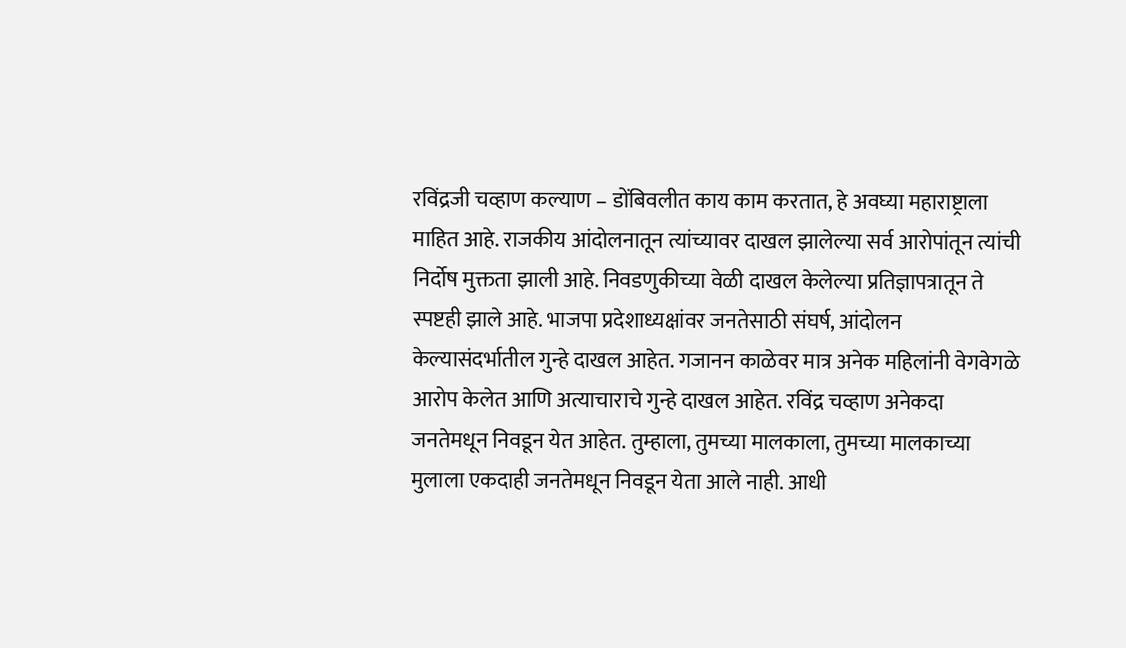रविंद्रजी चव्हाण कल्याण – डोंबिवलीत काय काम करतात, हे अवघ्या महाराष्ट्राला माहित आहे. राजकीय आंदोलनातून त्यांच्यावर दाखल झालेल्या सर्व आरोपांतून त्यांची निर्दोष मुक्तता झाली आहे. निवडणुकीच्या वेळी दाखल केलेल्या प्रतिज्ञापत्रातून ते स्पष्टही झाले आहे. भाजपा प्रदेशाध्यक्षांवर जनतेसाठी संघर्ष, आंदोलन केल्यासंदर्भातील गुन्हे दाखल आहेत. गजानन काळेवर मात्र अनेक महिलांनी वेगवेगळे आरोप केलेत आणि अत्याचाराचे गुन्हे दाखल आहेत. रविंद्र चव्हाण अनेकदा जनतेमधून निवडून येत आहेत. तुम्हाला, तुमच्या मालकाला, तुमच्या मालकाच्या मुलाला एकदाही जनतेमधून निवडून येता आले नाही. आधी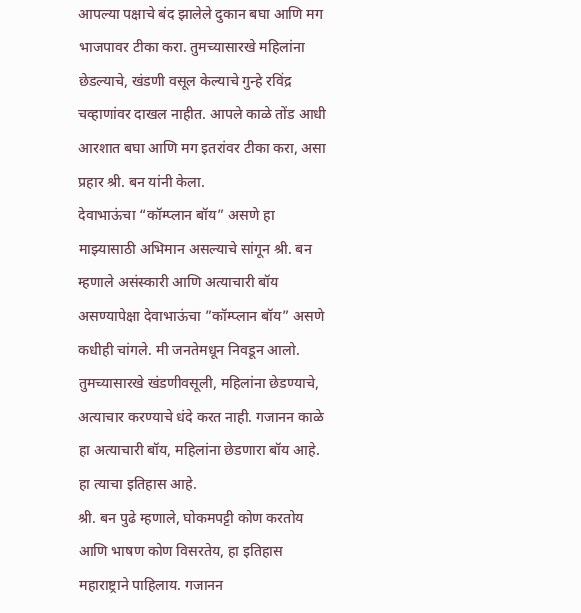आपल्या पक्षाचे बंद झालेले दुकान बघा आणि मग भाजपावर टीका करा. तुमच्यासारखे महिलांना छेडल्याचे, खंडणी वसूल केल्याचे गुन्हे रविंद्र चव्हाणांवर दाखल नाहीत. आपले काळे तोंड आधी आरशात बघा आणि मग इतरांवर टीका करा, असा प्रहार श्री. बन यांनी केला.
देवाभाऊंचा “कॉम्प्लान बॉय” असणे हा माझ्यासाठी अभिमान असल्याचे सांगून श्री. बन म्हणाले असंस्कारी आणि अत्याचारी बॉय असण्यापेक्षा देवाभाऊंचा ”कॉम्प्लान बॉय” असणे कधीही चांगले. मी जनतेमधून निवडून आलो. तुमच्यासारखे खंडणीवसूली, महिलांना छेडण्याचे, अत्याचार करण्याचे धंदे करत नाही. गजानन काळे हा अत्याचारी बॉय, महिलांना छेडणारा बॉय आहे. हा त्याचा इतिहास आहे.
श्री. बन पुढे म्हणाले, घोकमपट्टी कोण करतोय आणि भाषण कोण विसरतेय, हा इतिहास महाराष्ट्राने पाहिलाय. गजानन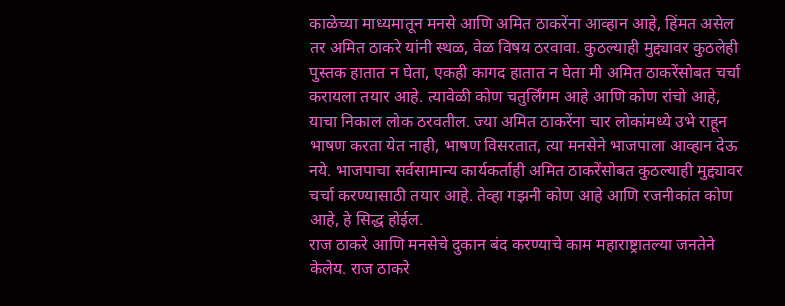काळेच्या माध्यमातून मनसे आणि अमित ठाकरेंना आव्हान आहे, हिंमत असेल तर अमित ठाकरे यांनी स्थळ, वेळ विषय ठरवावा. कुठल्याही मुद्द्यावर कुठलेही पुस्तक हातात न घेता, एकही कागद हातात न घेता मी अमित ठाकरेंसोबत चर्चा करायला तयार आहे. त्यावेळी कोण चतुर्लिंगम आहे आणि कोण रांचो आहे, याचा निकाल लोक ठरवतील. ज्या अमित ठाकरेंना चार लोकांमध्ये उभे राहून भाषण करता येत नाही, भाषण विसरतात, त्या मनसेने भाजपाला आव्हान देऊ नये. भाजपाचा सर्वसामान्य कार्यकर्ताही अमित ठाकरेंसोबत कुठल्याही मुद्द्यावर चर्चा करण्यासाठी तयार आहे. तेव्हा गझनी कोण आहे आणि रजनीकांत कोण आहे, हे सिद्ध होईल.
राज ठाकरे आणि मनसेचे दुकान बंद करण्याचे काम महाराष्ट्रातल्या जनतेने केलेय. राज ठाकरे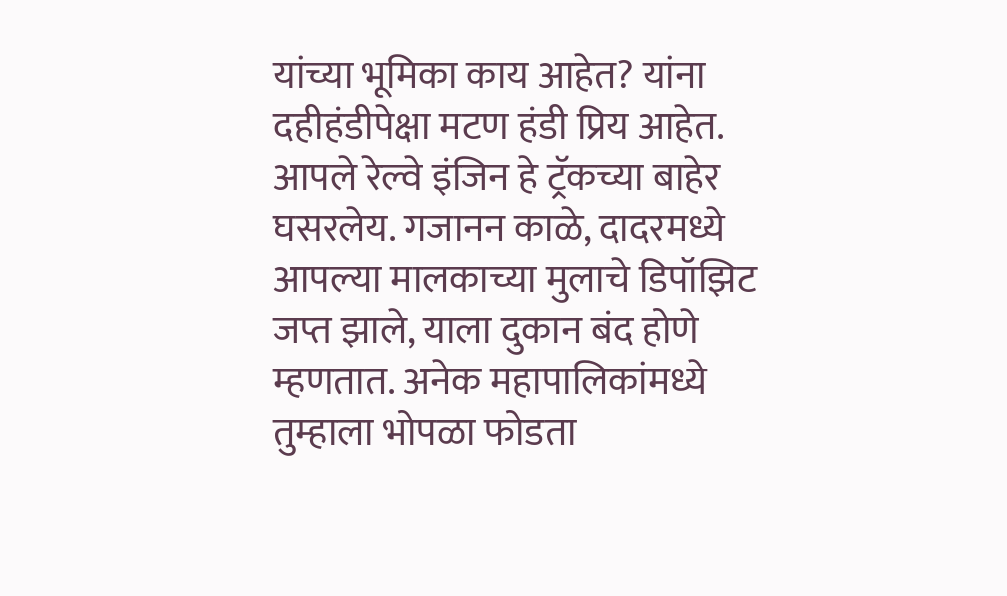यांच्या भूमिका काय आहेत? यांना दहीहंडीपेक्षा मटण हंडी प्रिय आहेत. आपले रेल्वे इंजिन हे ट्रॅकच्या बाहेर घसरलेय. गजानन काळे, दादरमध्ये आपल्या मालकाच्या मुलाचे डिपॉझिट जप्त झाले, याला दुकान बंद होणे म्हणतात. अनेक महापालिकांमध्ये तुम्हाला भोपळा फोडता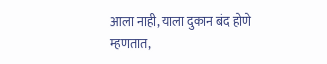आला नाही, याला दुकान बंद होणे म्हणतात,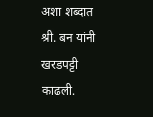अशा शब्दात श्री. बन यांनी खरडपट्टी काढली.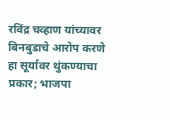रविंद्र चव्हाण यांच्यावर बिनबुडाचे आरोप करणे हा सूर्यावर थुंकण्याचा प्रकार; भाजपा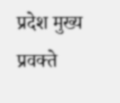प्रदेश मुख्य प्रवक्ते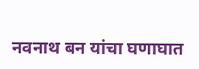नवनाथ बन यांचा घणाघात